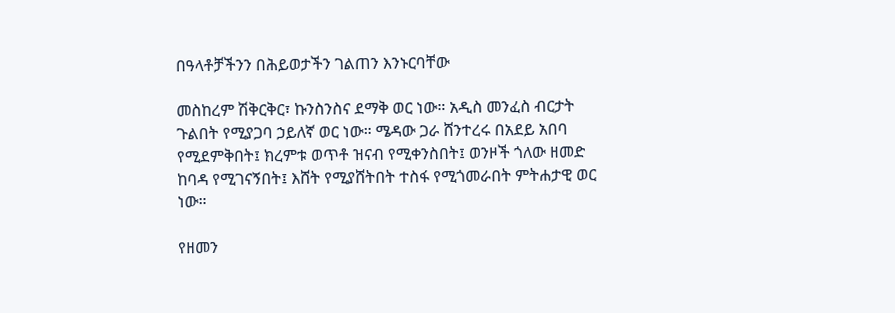በዓላቶቻችንን በሕይወታችን ገልጠን እንኑርባቸው

መስከረም ሽቅርቅር፣ ኩንስንስና ደማቅ ወር ነው። አዲስ መንፈስ ብርታት ጉልበት የሚያጋባ ኃይለኛ ወር ነው። ሜዳው ጋራ ሸንተረሩ በአደይ አበባ የሚደምቅበት፤ ክረምቱ ወጥቶ ዝናብ የሚቀንስበት፤ ወንዞች ጎለው ዘመድ ከባዳ የሚገናኝበት፤ እሸት የሚያሸትበት ተስፋ የሚጎመራበት ምትሐታዊ ወር ነው።

የዘመን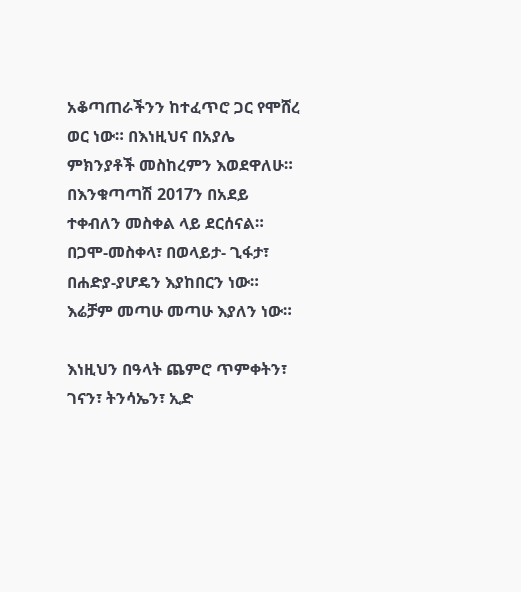አቆጣጠራችንን ከተፈጥሮ ጋር የሞሸረ ወር ነው። በእነዚህና በአያሌ ምክንያቶች መስከረምን እወደዋለሁ። በእንቁጣጣሽ 2017ን በአደይ ተቀብለን መስቀል ላይ ደርሰናል። በጋሞ-መስቀላ፣ በወላይታ- ጊፋታ፣ በሐድያ-ያሆዴን እያከበርን ነው። እሬቻም መጣሁ መጣሁ እያለን ነው።

እነዚህን በዓላት ጨምሮ ጥምቀትን፣ ገናን፣ ትንሳኤን፣ ኢድ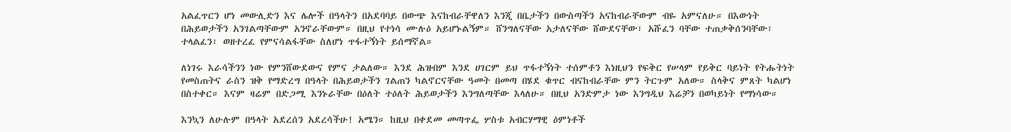አልፈጥርን ሆነ መውሊድን እና ሌሎች በዓላትን በአደባባይ በውጭ እናከብራቸዋለን እንጂ በቤታችን በውስጣችን አናከብራቸውም ብዬ አምናለሁ። በእውነት በሕይወታችን አንገልጣቸውም አንኖራቸውም። በዚህ የተነሳ ሙሉዕ አይሆኑልኝም። ሸንግለናቸው አታለናቸው ሸውደናቸው፣ አሹፈን ባቸው ተጠቃቅሰንባቸው፣ ተላልፈን፣ ወዘተረፈ የምናሳልፋቸው ስለሆነ ጥፋተኝነት ይሰማኛል።

ለነገሩ እራሳችንን ነው የምንሸውደውና የምና ታልለው። እንደ ሕዝብም እንደ ሀገርም ይህ ጥፋተኝነት ተሰምቶን እነዚህን የፍቅር የሠላም የይቅር ባይነት የትሑትነት የመስጠትና ራስን ዝቅ የማድረግ በዓላት በሕይወታችን ገልጠን ካልኖርናቸው ዓመት በመጣ በሄደ ቁጥር ብናከብራቸው ምን ትርጉም አለው። ስላቅና ምጸት ካልሆነ በስተቀር። እናም ዛሬም በድጋሚ እንኑራቸው በዕለት ተዕለት ሕይወታችን እንግለጣቸው እላለሁ። በዚህ አንድምታ ነው እንግዲህ እሬቻን በወካይነት የማነሳው።

እንኳን ለሁሉም በዓላት አደረሰን አደረሳችሁ! አሜን። ከዚህ በቀደመ መጣጥፌ ሦስቱ አብርሃማዊ ዕምነቶች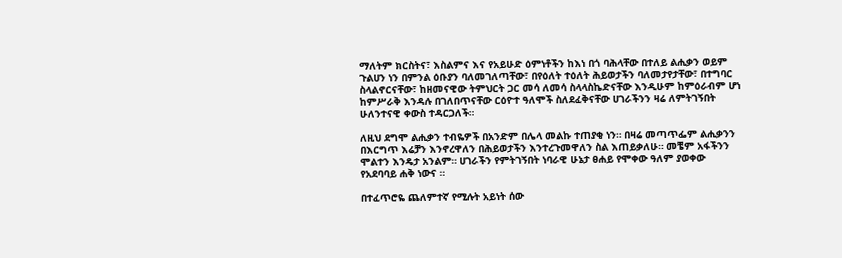ማለትም ክርስትና፣ እስልምና እና የአይሁድ ዕምነቶችን ከእነ በጎ ባሕላቸው በተለይ ልሒቃን ወይም ጉልሀን ነን በምንል ዕቡያን ባለመገለጣቸው፣ በየዕለት ተዕለት ሕይወታችን ባለመታየታቸው፣ በተግባር ስላልኖርናቸው፣ ከዘመናዊው ትምህርት ጋር መሳ ለመሳ ስላላስኬድናቸው እንዲሁም ከምዕራብም ሆነ ከምሥራቅ እንዳሉ በገለበጥናቸው ርዕዮተ ዓለሞች ስለደፈቅናቸው ሀገራችንን ዛሬ ለምትገኝበት ሁለንተናዊ ቀውስ ተዳርጋለች።

ለዚህ ደግሞ ልሒቃን ተብዬዎች በአንድም በሌላ መልኩ ተጠያቂ ነን። በዛሬ መጣጥፌም ልሒቃንን በእርግጥ እሬቻን እንኖረዋለን በሕይወታችን እንተረጉመዋለን ስል እጠይቃለሁ። መቼም አፋችንን ሞልተን እንዴታ አንልም። ሀገራችን የምትገኝበት ነባራዊ ሁኔታ ፀሐይ የሞቀው ዓለም ያወቀው የአደባባይ ሐቅ ነውና ።

በተፈጥሮዬ ጨለምተኛ የሚሉት አይነት ሰው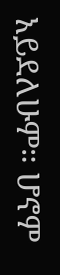አይደለሁም። ሆኖም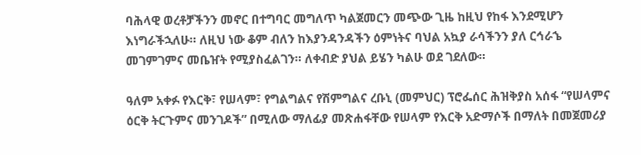ባሕላዊ ወረቶቻችንን መኖር በተግባር መግለጥ ካልጀመርን መጭው ጊዜ ከዚህ የከፋ እንደሚሆን እነግራችኋለሁ። ለዚህ ነው ቆም ብለን ከእያንዳንዳችን ዕምነትና ባህል አኳያ ራሳችንን ያለ ርኅራኄ መገምገምና መቤዠት የሚያስፈልገን። ለቀብድ ያህል ይሄን ካልሁ ወደ ገደለው።

ዓለም አቀፉ የእርቅ፣ የሠላም፣ የግልግልና የሽምግልና ረቡኒ (መምህር) ፕሮፌሰር ሕዝቅያስ አሰፋ “የሠላምና ዕርቅ ትርጉምና መንገዶች” በሚለው ማለፊያ መጽሐፋቸው የሠላም የእርቅ አድማሶች በማለት በመጀመሪያ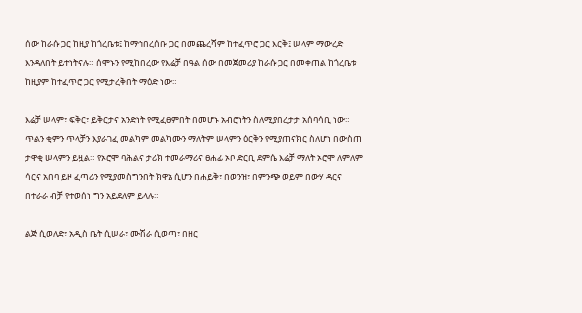ሰው ከራሱ ጋር ከዚያ ከጎረቤቱ፤ ከማኅበረሰቡ ጋር በመጨረሻም ከተፈጥሮ ጋር እርቅ፤ ሠላም ማውረድ እንዳለበት ይተነትናሉ። ሰሞኑን የሚከበረው የእሬቻ በዓል ሰው በመጀመሪያ ከራሱ ጋር በመቀጠል ከጎረቤቱ ከዚያም ከተፈጥሮ ጋር የሚታረቅበት ማዕድ ነው።

እሬቻ ሠላም፣ ፍቅር፣ ይቅርታና አንድነት የሚፈፀምበት በመሆኑ አብሮነትን ስለሚያበረታታ አሰባሳቢ ነው። ጥልን ቂምን ጥላቻን እያራገፈ መልካም መልካሙን ማለትም ሠላምን ዕርቅን የሚያጠናክር ስለሆነ በውስጠ ታዋቂ ሠላምን ይዟል። የኦሮሞ ባሕልና ታሪክ ተመራማሪና ፀሐፊ ኦቦ ድርቢ ደምሴ እሬቻ ማለት ኦሮሞ ለምለም ሳርና አበባ ይዞ ፈጣሪን የሚያመስግንበት ክዋኔ ሲሆን በሐይቅ፣ በወንዝ፣ በምንጭ ወይም በውሃ ዳርና በተራራ ብቻ የተወሰነ ግን አይደለም ይላሉ።

ልጅ ሲወለድ፣ አዲስ ቤት ሲሠራ፣ ሙሽራ ሲወጣ፣ በዘር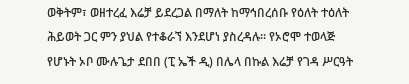ወቅትም፣ ወዘተረፈ እሬቻ ይደረጋል በማለት ከማኅበረሰቡ የዕለት ተዕለት ሕይወት ጋር ምን ያህል የተቆራኘ እንደሆነ ያስረዳሉ። የኦሮሞ ተወላጅ የሆኑት ኦቦ ሙሉጌታ ደበበ (ፒ ኤች ዲ) በሌላ በኩል እሬቻ የገዳ ሥርዓት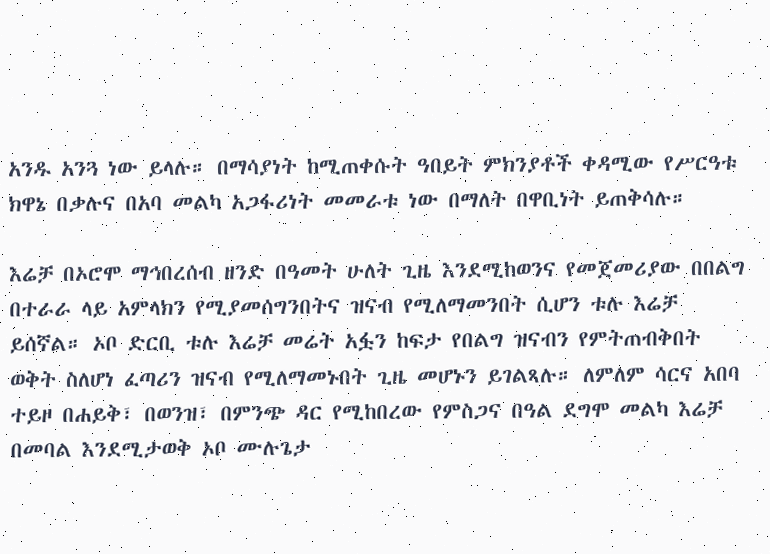አንዱ አንጓ ነው ይላሉ። በማሳያነት ከሚጠቀሱት ዓበይት ምክንያቶች ቀዳሚው የሥርዓቱ ክዋኔ በቃሉና በአባ መልካ አጋፋሪነት መመራቱ ነው በማለት በዋቢነት ይጠቅሳሉ።

እሬቻ በኦሮሞ ማኅበረሰብ ዘንድ በዓመት ሁለት ጊዜ እንደሚከወንና የመጀመሪያው በበልግ በተራራ ላይ አምላክን የሚያመሰግንበትና ዝናብ የሚለማመንበት ሲሆን ቱሉ እሬቻ ይሰኛል። ኦቦ ድርቢ ቱሉ እሬቻ መሬት አፏን ከፍታ የበልግ ዝናብን የምትጠብቅበት ወቅት ስለሆነ ፈጣሪን ዝናብ የሚለማመኑበት ጊዜ መሆኑን ይገልጻሉ። ለምለም ሳርና አበባ ተይዞ በሐይቅ፣ በወንዝ፣ በምንጭ ዳር የሚከበረው የምስጋና በዓል ደግሞ መልካ እሬቻ በመባል እንደሚታወቅ ኦቦ ሙሉጌታ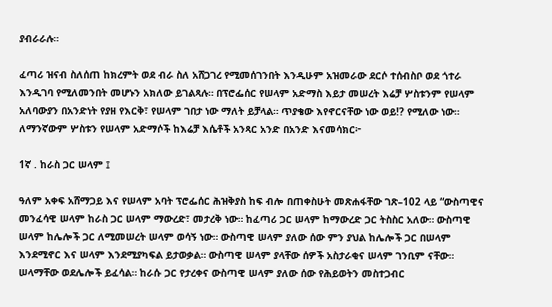ያብራራሉ።

ፈጣሪ ዝናብ ስለሰጠ ከክረምት ወደ ብራ ስለ አሸጋገረ የሚመሰገንበት እንዲሁም አዝመራው ደርሶ ተሰብስቦ ወደ ጎተራ እንዲገባ የሚለመንበት መሆኑን አክለው ይገልጻሉ። በፕሮፌሰር የሠላም አድማስ እይታ መሠረት እሬቻ ሦስቱንም የሠላም አለባውያን በአንድነት የያዘ የእርቅ፣ የሠላም ገበታ ነው ማለት ይቻላል። ጥያቄው እየኖርናቸው ነው ወይ!? የሚለው ነው። ለማንኛውም ሦስቱን የሠላም አድማሶች ከእሬቻ እሴቶች አንጻር አንድ በአንድ እናመሳክር፦

1ኛ . ከራስ ጋር ሠላም ፤

ዓለም አቀፍ አሸማጋይ እና የሠላም አባት ፕሮፌሰር ሕዝቅያስ ከፍ ብሎ በጠቀስሁት መጽሐፋቸው ገጽ–102 ላይ “ውስጣዊና መንፈሳዊ ሠላም ከራስ ጋር ሠላም ማውረድ፣ መታረቅ ነው። ከፈጣሪ ጋር ሠላም ከማውረድ ጋር ትስስር አለው። ውስጣዊ ሠላም ከሌሎች ጋር ለሚመሠረት ሠላም ወሳኝ ነው። ውስጣዊ ሠላም ያለው ሰው ምን ያህል ከሌሎች ጋር በሠላም እንደሚኖር እና ሠላም እንደሚያካፍል ይታወቃል። ውስጣዊ ሠላም ያላቸው ሰዎች አስታራቂና ሠላም ገንቢም ናቸው። ሠላማቸው ወደሌሎች ይፈሳል። ከራሱ ጋር የታረቀና ውስጣዊ ሠላም ያለው ሰው የሕይወትን መስተጋብር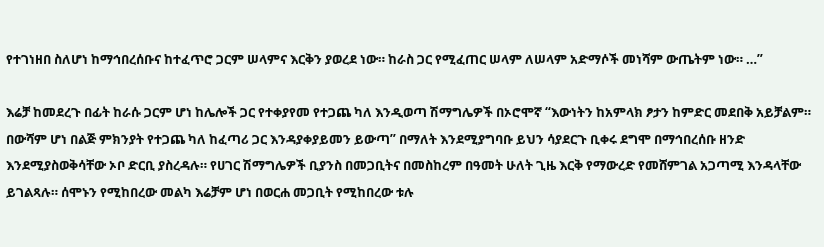የተገነዘበ ስለሆነ ከማኅበረሰቡና ከተፈጥሮ ጋርም ሠላምና እርቅን ያወረደ ነው። ከራስ ጋር የሚፈጠር ሠላም ለሠላም አድማሶች መነሻም ውጤትም ነው። …”

እሬቻ ከመደረጉ በፊት ከራሱ ጋርም ሆነ ከሌሎች ጋር የተቀያየመ የተጋጨ ካለ እንዲወጣ ሽማግሌዎች በኦሮሞኛ “እውነትን ከአምላክ ፆታን ከምድር መደበቅ አይቻልም። በውሻም ሆነ በልጅ ምክንያት የተጋጨ ካለ ከፈጣሪ ጋር እንዳያቀያይመን ይውጣ” በማለት እንደሚያግባቡ ይህን ሳያደርጉ ቢቀሩ ደግሞ በማኅበረሰቡ ዘንድ እንደሚያስወቅሳቸው ኦቦ ድርቢ ያስረዳሉ። የሀገር ሽማግሌዎች ቢያንስ በመጋቢትና በመስከረም በዓመት ሁለት ጊዜ እርቅ የማውረድ የመሸምገል አጋጣሚ እንዳላቸው ይገልጻሉ። ሰሞኑን የሚከበረው መልካ እሬቻም ሆነ በወርሐ መጋቢት የሚከበረው ቱሉ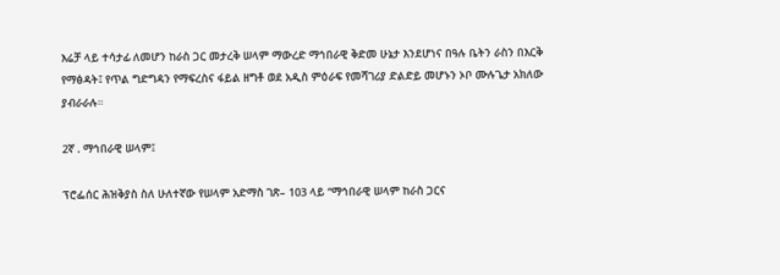እሬቻ ላይ ተሳታፊ ለመሆን ከራስ ጋር መታረቅ ሠላም ማውረድ ማኅበራዊ ቅድመ ሁኔታ እንደሆነና በዓሉ ቤትን ራስን በእርቅ የማፅዳት፤ የጥል ግድግዳን የማፍረስና ፋይል ዘግቶ ወደ አዲስ ምዕራፍ የመሻገሪያ ድልድይ መሆኑን ኦቦ ሙሉጌታ አክለው ያብራራሉ።

2ኛ . ማኅበራዊ ሠላም፤

ፕሮፌሰር ሕዝቅያስ ስለ ሁለተኛው የሠላም አድማስ ገጽ– 103 ላይ “ማኅበራዊ ሠላም ከራስ ጋርና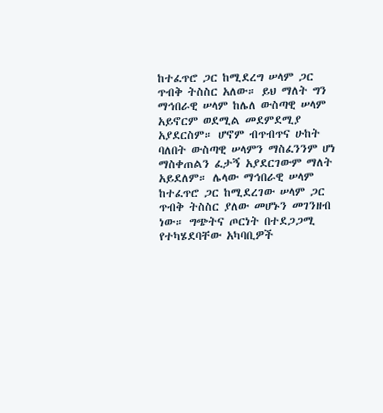ከተፈጥሮ ጋር ከሚደረግ ሠላም ጋር ጥብቅ ትስስር አለው። ይህ ማለት ግን ማኅበራዊ ሠላም ከሌለ ውስጣዊ ሠላም አይኖርም ወደሚል መደምደሚያ አያደርስም። ሆኖም ብጥብጥና ሁከት ባለበት ውስጣዊ ሠላምን ማስፈንንም ሆነ ማስቀጠልን ፈታኝ አያደርገውም ማለት አይደለም። ሌላው ማኅበራዊ ሠላም ከተፈጥሮ ጋር ከሚደረገው ሠላም ጋር ጥብቅ ትስስር ያለው መሆኑን መገንዘብ ነው። ግጭትና ጦርነት በተደጋጋሚ የተካሄደባቸው አካባቢዎች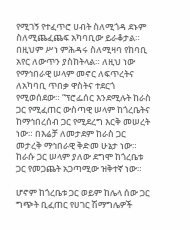የሚገኝ የተፈጥሮ ሀብት ስለሚጎዳ ደኑም ስለሚጨፈጨፍ አካባቢው ይራቆታል። በዚህም ሥነ ምሕዳሩ ስለሚዛባ የከባቢ አየር ለውጥን ያስከትላል። ለዚህ ነው የማኅበራዊ ሠላም መኖር ለፍጥረትና ለአካባቢ ጥበቃ ዋስትና ተደርጎ የሚወሰደው። “ፕሮፌሰር እንደሚሉት ከራስ ጋር የሚፈጠር ውስጣዊ ሠላም ከጎረቤትና ከማኅበረሰብ ጋር የሚደረግ እርቅ መሠረት ነው። በእሬቻ ለመታደም ከራስ ጋር መታረቅ ማኅበራዊ ቅድመ ሁኔታ ነው። ከራሱ ጋር ሠላም ያለው ደግሞ ከጎረቤቱ ጋር የመጋጨት አጋጣሚው ዝቅተኛ ነው።

ሆኖም ከጎረቤቱ ጋር ወይም ከሌላ ሰው ጋር ግጭት ቢፈጠር የሀገር ሽማግሌዎች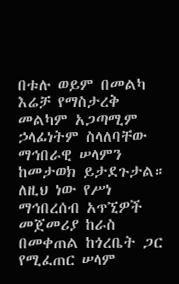በቱሉ ወይም በመልካ እሬቻ የማስታረቅ መልካም አጋጣሚም ኃላፊነትም ስላለባቸው ማኅበራዊ ሠላምን ከመታወክ ይታደጉታል። ለዚህ ነው የሥነ ማኅበረሰብ አጥኚዎች መጀመሪያ ከራስ በመቀጠል ከጎረቤት ጋር የሚፈጠር ሠላም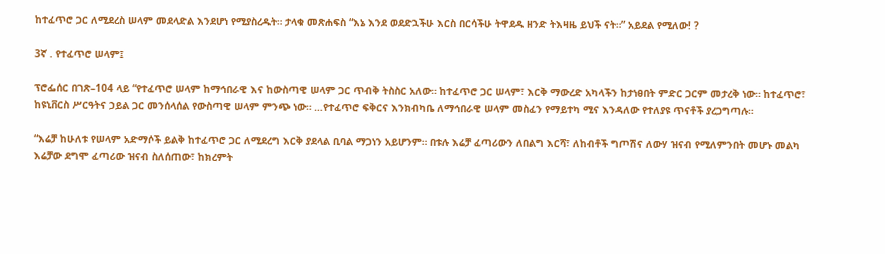ከተፈጥሮ ጋር ለሚደረስ ሠላም መደላድል እንደሆነ የሚያስረዱት። ታላቁ መጽሐፍስ “እኔ እንደ ወደድኋችሁ እርስ በርሳችሁ ትዋደዱ ዘንድ ትእዛዜ ይህች ናት።” አይደል የሚለው! ?

3ኛ . የተፈጥሮ ሠላም፤

ፕሮፌሰር በገጽ–104 ላይ “የተፈጥሮ ሠላም ከማኅበራዊ እና ከውስጣዊ ሠላም ጋር ጥብቅ ትስስር አለው። ከተፈጥሮ ጋር ሠላም፣ እርቅ ማውረድ አካላችን ከታነፀበት ምድር ጋርም መታረቅ ነው። ከተፈጥሮ፣ ከዩኒቨርስ ሥርዓትና ኃይል ጋር መንሰላሰል የውስጣዊ ሠላም ምንጭ ነው። …የተፈጥሮ ፍቅርና እንክብካቤ ለማኅበራዊ ሠላም መስፈን የማይተካ ሚና እንዳለው የተለያዩ ጥናቶች ያረጋግጣሉ።

“እሬቻ ከሁለቱ የሠላም አድማሶች ይልቅ ከተፈጥሮ ጋር ለሚደረግ እርቅ ያደላል ቢባል ማጋነን አይሆንም። በቱሉ እሬቻ ፈጣሪውን ለበልግ እርሻ፣ ለከብቶች ግጦሽና ለውሃ ዝናብ የሚለምንበት መሆኑ መልካ እሬቻው ደግሞ ፈጣሪው ዝናብ ስለሰጠው፣ ከክረምት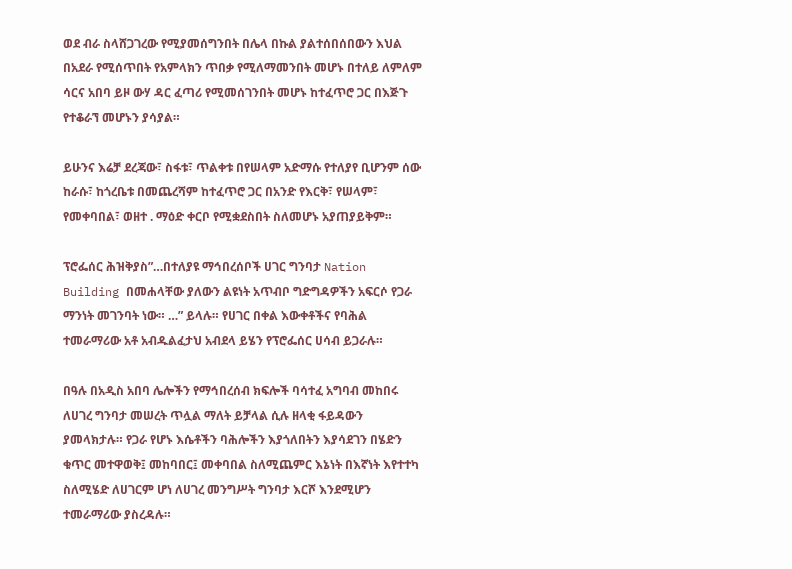ወደ ብራ ስላሸጋገረው የሚያመሰግንበት በሌላ በኩል ያልተሰበሰበውን እህል በአደራ የሚሰጥበት የአምላክን ጥበቃ የሚለማመንበት መሆኑ በተለይ ለምለም ሳርና አበባ ይዞ ውሃ ዳር ፈጣሪ የሚመሰገንበት መሆኑ ከተፈጥሮ ጋር በእጅጉ የተቆራኘ መሆኑን ያሳያል።

ይሁንና እሬቻ ደረጃው፣ ስፋቱ፣ ጥልቀቱ በየሠላም አድማሱ የተለያየ ቢሆንም ሰው ከራሱ፣ ከጎረቤቱ በመጨረሻም ከተፈጥሮ ጋር በአንድ የእርቅ፣ የሠላም፣ የመቀባበል፣ ወዘተ . ማዕድ ቀርቦ የሚቋደስበት ስለመሆኑ አያጠያይቅም።

ፕሮፌሰር ሕዝቅያስ”…በተለያዩ ማኅበረሰቦች ሀገር ግንባታ Nation Building በመሐላቸው ያለውን ልዩነት አጥብቦ ግድግዳዎችን አፍርሶ የጋራ ማንነት መገንባት ነው። …” ይላሉ። የሀገር በቀል እውቀቶችና የባሕል ተመራማሪው አቶ አብዱልፈታህ አብደላ ይሄን የፕሮፌሰር ሀሳብ ይጋራሉ።

በዓሉ በአዲስ አበባ ሌሎችን የማኅበረሰብ ክፍሎች ባሳተፈ አግባብ መከበሩ ለሀገረ ግንባታ መሠረት ጥሏል ማለት ይቻላል ሲሉ ዘላቂ ፋይዳውን ያመላክታሉ። የጋራ የሆኑ እሴቶችን ባሕሎችን እያጎለበትን እያሳደገን በሄድን ቁጥር መተዋወቅ፤ መከባበር፤ መቀባበል ስለሚጨምር እኔነት በእኛነት እየተተካ ስለሚሄድ ለሀገርም ሆነ ለሀገረ መንግሥት ግንባታ እርሾ እንደሚሆን ተመራማሪው ያስረዳሉ።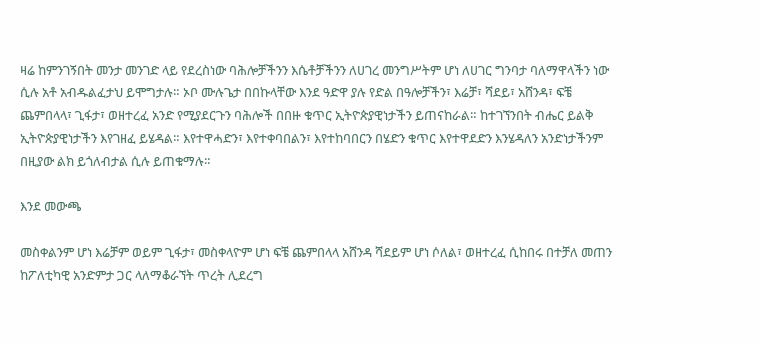ዛሬ ከምንገኝበት መንታ መንገድ ላይ የደረስነው ባሕሎቻችንን እሴቶቻችንን ለሀገረ መንግሥትም ሆነ ለሀገር ግንባታ ባለማዋላችን ነው ሲሉ አቶ አብዱልፈታህ ይሞግታሉ። ኦቦ ሙሉጌታ በበኩላቸው እንደ ዓድዋ ያሉ የድል በዓሎቻችን፣ እሬቻ፣ ሻደይ፣ አሸንዳ፣ ፍቼ ጨምበላላ፣ ጊፋታ፣ ወዘተረፈ አንድ የሚያደርጉን ባሕሎች በበዙ ቁጥር ኢትዮጵያዊነታችን ይጠናከራል። ከተገኘንበት ብሔር ይልቅ ኢትዮጵያዊነታችን እየገዘፈ ይሄዳል። እየተዋሓድን፣ እየተቀባበልን፣ እየተከባበርን በሄድን ቁጥር እየተዋደድን እንሄዳለን አንድነታችንም በዚያው ልክ ይጎለብታል ሲሉ ይጠቁማሉ።

እንደ መውጫ

መስቀልንም ሆነ እሬቻም ወይም ጊፋታ፣ መስቀላዮም ሆነ ፍቼ ጨምበላላ አሸንዳ ሻደይም ሆነ ሶለል፣ ወዘተረፈ ሲከበሩ በተቻለ መጠን ከፖለቲካዊ አንድምታ ጋር ላለማቆራኘት ጥረት ሊደረግ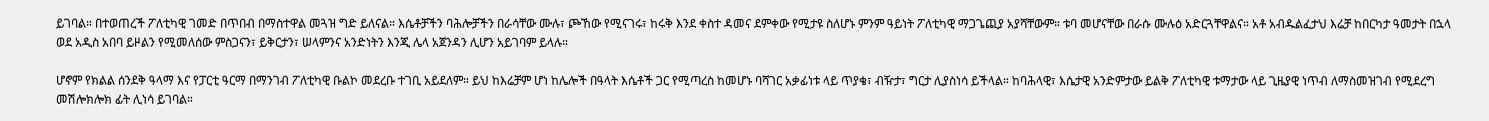ይገባል። በተወጠረች ፖለቲካዊ ገመድ በጥበብ በማስተዋል መጓዝ ግድ ይለናል። እሴቶቻችን ባሕሎቻችን በራሳቸው ሙሉ፣ ጮኸው የሚናገሩ፣ ከሩቅ እንደ ቀስተ ዳመና ደምቀው የሚታዩ ስለሆኑ ምንም ዓይነት ፖለቲካዊ ማጋጌጪያ አያሻቸውም። ቱባ መሆናቸው በራሱ ሙሉዕ አድርጓቸዋልና። አቶ አብዱልፈታህ እሬቻ ከበርካታ ዓመታት በኋላ ወደ አዲስ አበባ ይዞልን የሚመለሰው ምስጋናን፣ ይቅርታን፣ ሠላምንና አንድነትን እንጂ ሌላ አጀንዳን ሊሆን አይገባም ይላሉ።

ሆኖም የክልል ሰንደቅ ዓላማ እና የፓርቲ ዓርማ በማንገብ ፖለቲካዊ ቡልኮ መደረቡ ተገቢ አይደለም። ይህ ከእሬቻም ሆነ ከሌሎች በዓላት እሴቶች ጋር የሚጣረስ ከመሆኑ ባሻገር አቃፊነቱ ላይ ጥያቄ፣ ብዥታ፣ ግርታ ሊያስነሳ ይችላል። ከባሕላዊ፣ እሴታዊ አንድምታው ይልቅ ፖለቲካዊ ቱማታው ላይ ጊዜያዊ ነጥብ ለማስመዝገብ የሚደረግ መሽሎክሎክ ፊት ሊነሳ ይገባል።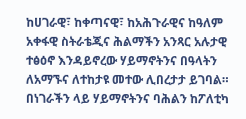ከሀገራዊ፣ ከቀጣናዊ፣ ከአሕጉራዊና ከዓለም አቀፋዊ ስትራቴጂና ሕልማችን አንጻር አሉታዊ ተፅዕኖ እንዳይኖረው ሃይማኖትንና በዓላትን ለአማኙና ለተከታዩ መተው ሊበረታታ ይገባል። በነገራችን ላይ ሃይማኖትንና ባሕልን ከፖለቲካ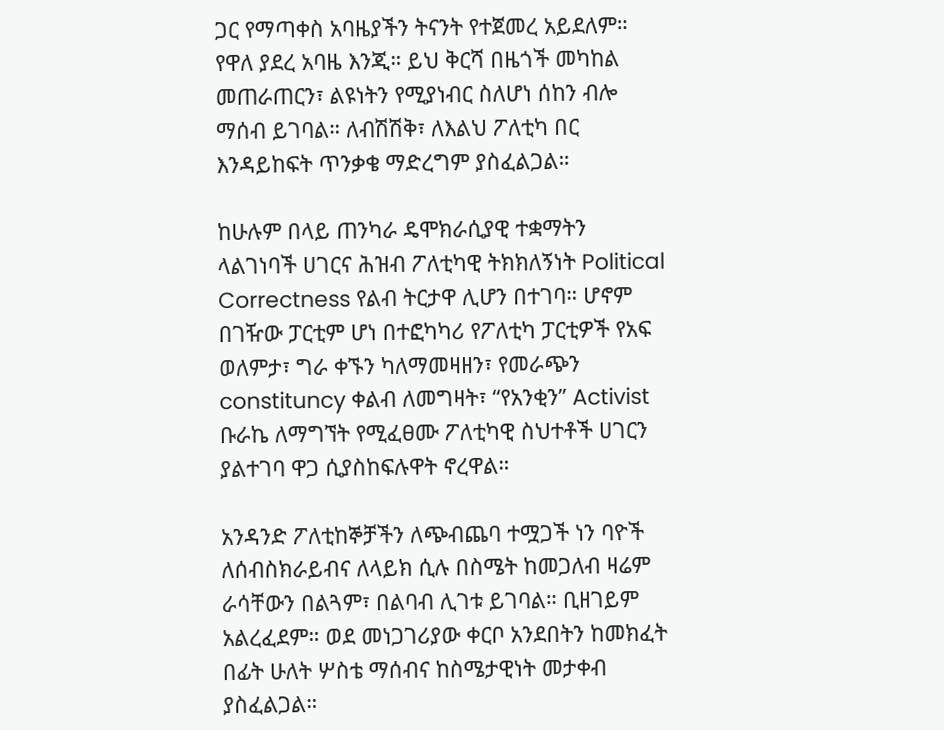ጋር የማጣቀስ አባዜያችን ትናንት የተጀመረ አይደለም። የዋለ ያደረ አባዜ እንጂ። ይህ ቅርሻ በዜጎች መካከል መጠራጠርን፣ ልዩነትን የሚያነብር ስለሆነ ሰከን ብሎ ማሰብ ይገባል። ለብሽሽቅ፣ ለእልህ ፖለቲካ በር እንዳይከፍት ጥንቃቄ ማድረግም ያስፈልጋል።

ከሁሉም በላይ ጠንካራ ዴሞክራሲያዊ ተቋማትን ላልገነባች ሀገርና ሕዝብ ፖለቲካዊ ትክክለኝነት Political Correctness የልብ ትርታዋ ሊሆን በተገባ። ሆኖም በገዥው ፓርቲም ሆነ በተፎካካሪ የፖለቲካ ፓርቲዎች የአፍ ወለምታ፣ ግራ ቀኙን ካለማመዛዘን፣ የመራጭን constituncy ቀልብ ለመግዛት፣ “የአንቂን” Activist ቡራኬ ለማግኘት የሚፈፀሙ ፖለቲካዊ ስህተቶች ሀገርን ያልተገባ ዋጋ ሲያስከፍሉዋት ኖረዋል።

አንዳንድ ፖለቲከኞቻችን ለጭብጨባ ተሟጋች ነን ባዮች ለሰብስክራይብና ለላይክ ሲሉ በስሜት ከመጋለብ ዛሬም ራሳቸውን በልጓም፣ በልባብ ሊገቱ ይገባል። ቢዘገይም አልረፈደም። ወደ መነጋገሪያው ቀርቦ አንደበትን ከመክፈት በፊት ሁለት ሦስቴ ማሰብና ከስሜታዊነት መታቀብ ያስፈልጋል።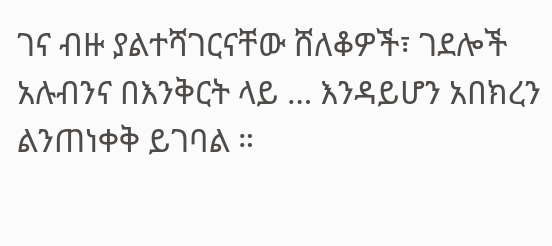ገና ብዙ ያልተሻገርናቸው ሸለቆዎች፣ ገደሎች አሉብንና በእንቅርት ላይ … እንዳይሆን አበክረን ልንጠነቀቅ ይገባል ።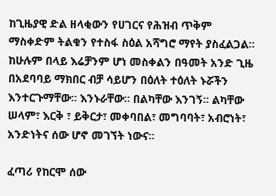ከጊዜያዊ ድል ዘላቂውን የሀገርና የሕዝብ ጥቅም ማስቀድም ትልቁን የተስፋ ስዕል አሻግሮ ማየት ያስፈልጋል። ከሁሉም በላይ እሬቻንም ሆነ መስቀልን በዓመት አንድ ጊዜ በአደባባይ ማክበር ብቻ ሳይሆን በዕለት ተዕለት ኑሯችን እንተርጉማቸው። እንኑራቸው። በልካቸው እንገኝ። ልካቸው ሠላም፣ እርቅ ፣ ይቅርታ፣ መቀባበል፣ መግባባት፣ አብሮነት፣ አንድነትና ሰው ሆኖ መገኘት ነውና።

ፈጣሪ የከርሞ ሰው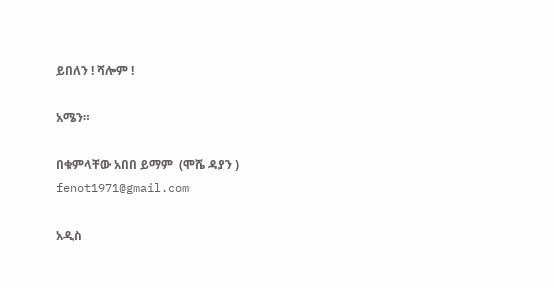ይበለን ! ሻሎም !

አሜን።

በቁምላቸው አበበ ይማም  (ሞሼ ዳያን ) fenot1971@gmail.com

አዲስ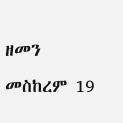ዘመን መስከረም 19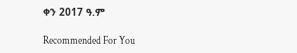ቀን 2017 ዓ.ም

Recommended For You